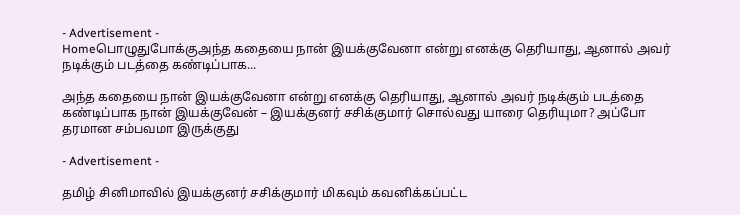- Advertisement -
Homeபொழுதுபோக்குஅந்த கதையை நான் இயக்குவேனா என்று எனக்கு தெரியாது, ஆனால் அவர் நடிக்கும் படத்தை கண்டிப்பாக...

அந்த கதையை நான் இயக்குவேனா என்று எனக்கு தெரியாது, ஆனால் அவர் நடிக்கும் படத்தை கண்டிப்பாக நான் இயக்குவேன் – இயக்குனர் சசிக்குமார் சொல்வது யாரை தெரியுமா? அப்போ தரமான சம்பவமா இருக்குது

- Advertisement -

தமிழ் சினிமாவில் இயக்குனர் சசிக்குமார் மிகவும் கவனிக்கப்பட்ட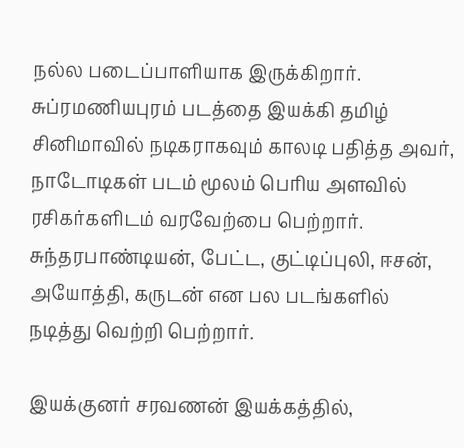நல்ல படைப்பாளியாக இருக்கிறார். சுப்ரமணியபுரம் படத்தை இயக்கி தமிழ் சினிமாவில் நடிகராகவும் காலடி பதித்த அவர், நாடோடிகள் படம் மூலம் பெரிய அளவில் ரசிகர்களிடம் வரவேற்பை பெற்றார். சுந்தரபாண்டியன், பேட்ட, குட்டிப்புலி, ஈசன், அயோத்தி, கருடன் என பல படங்களில் நடித்து வெற்றி பெற்றார்.

இயக்குனர் சரவணன் இயக்கத்தில்,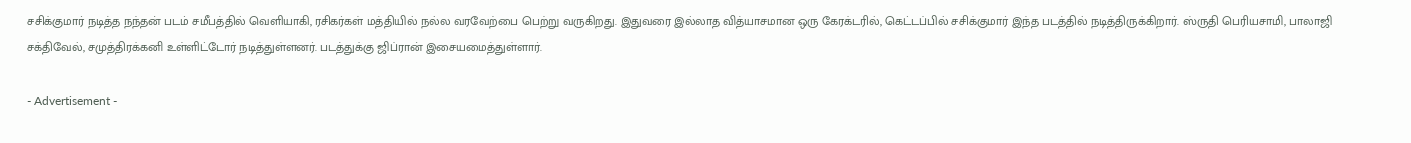சசிக்குமார் நடித்த நந்தன் படம் சமீபத்தில் வெளியாகி, ரசிகர்கள் மத்தியில் நல்ல வரவேற்பை பெற்று வருகிறது. இதுவரை இல்லாத வித்யாசமான ஒரு கேரக்டரில், கெட்டப்பில் சசிக்குமார் இந்த படத்தில் நடித்திருக்கிறார். ஸ்ருதி பெரியசாமி, பாலாஜி சக்திவேல், சமுத்திரக்கனி உள்ளிட்டோர் நடித்துள்ளனர். படத்துக்கு ஜிப்ரான் இசையமைத்துள்ளார்.

- Advertisement -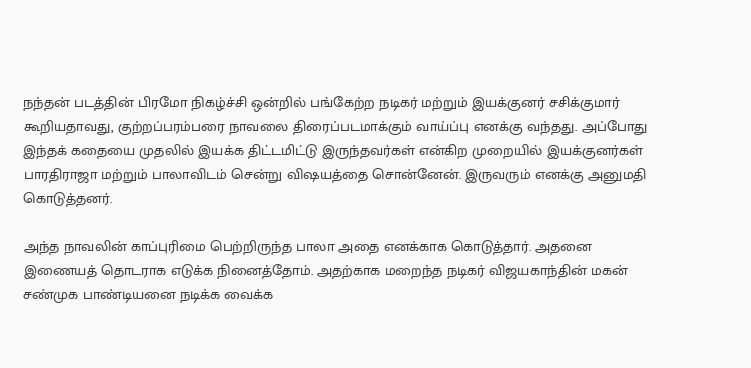நந்தன் படத்தின் பிரமோ நிகழ்ச்சி ஒன்றில் பங்கேற்ற நடிகர் மற்றும் இயக்குனர் சசிக்குமார் கூறியதாவது, குற்றப்பரம்பரை நாவலை திரைப்படமாக்கும் வாய்ப்பு எனக்கு வந்தது. அப்போது இந்தக் கதையை முதலில் இயக்க திட்டமிட்டு இருந்தவர்கள் என்கிற முறையில் இயக்குனர்கள் பாரதிராஜா மற்றும் பாலாவிடம் சென்று விஷயத்தை சொன்னேன். இருவரும் எனக்கு அனுமதி கொடுத்தனர்.

அந்த நாவலின் காப்புரிமை பெற்றிருந்த பாலா அதை எனக்காக கொடுத்தார். அதனை இணையத் தொடராக எடுக்க நினைத்தோம். அதற்காக மறைந்த நடிகர் விஜயகாந்தின் மகன் சண்முக பாண்டியனை நடிக்க வைக்க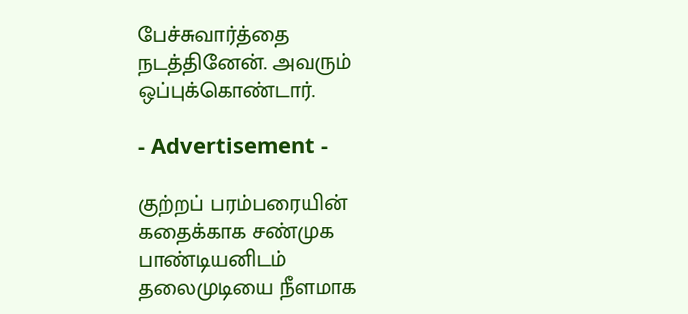பேச்சுவார்த்தை நடத்தினேன். அவரும் ஒப்புக்கொண்டார்.

- Advertisement -

குற்றப் பரம்பரையின் கதைக்காக சண்முக பாண்டியனிடம் தலைமுடியை நீளமாக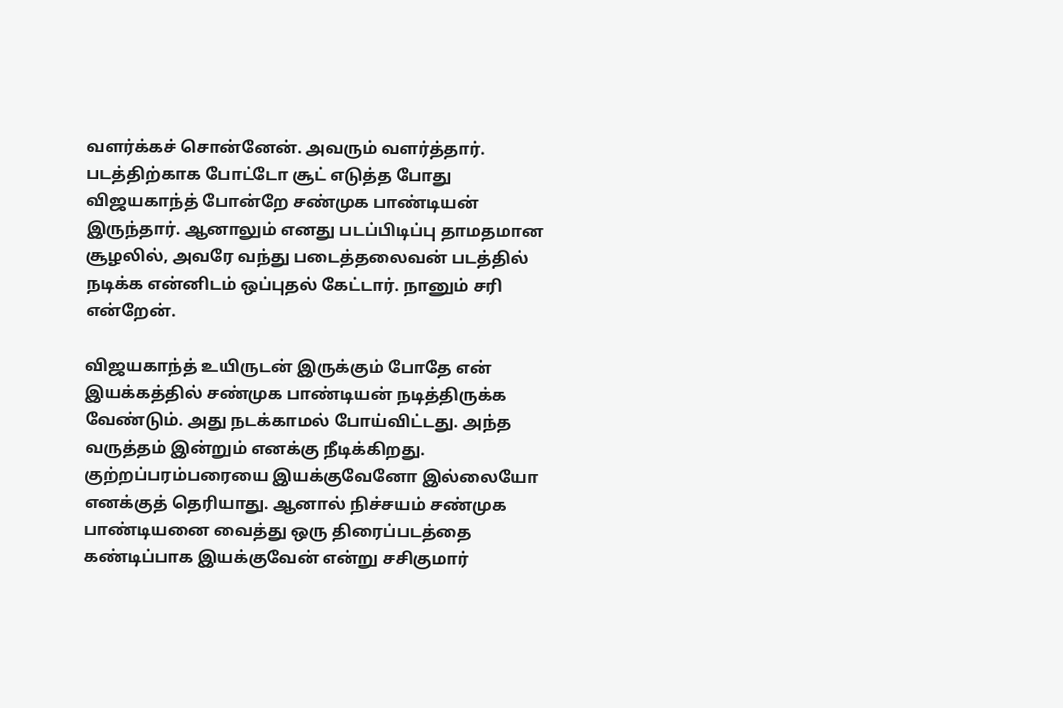வளர்க்கச் சொன்னேன். அவரும் வளர்த்தார். படத்திற்காக போட்டோ சூட் எடுத்த போது விஜயகாந்த் போன்றே சண்முக பாண்டியன் இருந்தார். ஆனாலும் எனது படப்பிடிப்பு தாமதமான சூழலில், அவரே வந்து படைத்தலைவன் படத்தில் நடிக்க என்னிடம் ஒப்புதல் கேட்டார். நானும் சரி என்றேன்.

விஜயகாந்த் உயிருடன் இருக்கும் போதே என் இயக்கத்தில் சண்முக பாண்டியன் நடித்திருக்க வேண்டும். அது நடக்காமல் போய்விட்டது. அந்த வருத்தம் இன்றும் எனக்கு நீடிக்கிறது. குற்றப்பரம்பரையை இயக்குவேனோ இல்லையோ எனக்குத் தெரியாது. ஆனால் நிச்சயம் சண்முக பாண்டியனை வைத்து ஒரு திரைப்படத்தை கண்டிப்பாக இயக்குவேன் என்று சசிகுமார்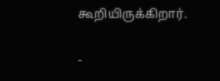கூறியிருக்கிறார்.

-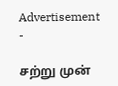Advertisement -

சற்று முன்